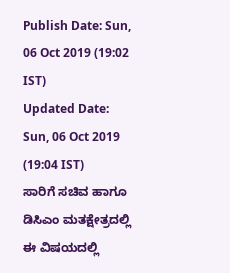Publish Date: Sun, 06 Oct 2019 (19:02 IST)
Updated Date: Sun, 06 Oct 2019 (19:04 IST)
ಸಾರಿಗೆ ಸಚಿವ ಹಾಗೂ ಡಿಸಿಎಂ ಮತಕ್ಷೇತ್ರದಲ್ಲಿ ಈ ವಿಷಯದಲ್ಲಿ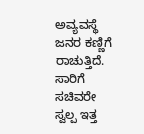ಅವ್ಯವಸ್ಥೆ ಜನರ ಕಣ್ಣಿಗೆ ರಾಚುತ್ತಿದೆ.
ಸಾರಿಗೆ ಸಚಿವರೇ ಸ್ವಲ್ಪ ಇತ್ತ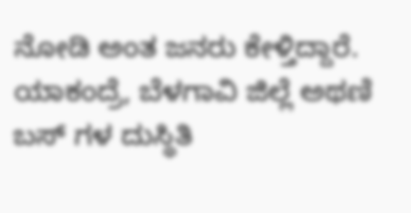ನೋಡಿ ಅಂತ ಜನರು ಕೇಳ್ತಿದ್ದಾರೆ. ಯಾಕಂದ್ರೆ, ಬೆಳಗಾವಿ ಜಿಲ್ಲೆ ಅಥಣಿ ಬಸ್ ಗಳ ದುಸ್ಥಿತಿ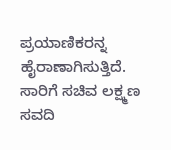ಪ್ರಯಾಣಿಕರನ್ನ ಹೈರಾಣಾಗಿಸುತ್ತಿದೆ.
ಸಾರಿಗೆ ಸಚಿವ ಲಕ್ಷ್ಮಣ ಸವದಿ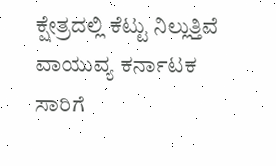ಕ್ಷೇತ್ರದಲ್ಲಿ ಕೆಟ್ಟು ನಿಲ್ಲುತ್ತಿವೆ ವಾಯುವ್ಯ ಕರ್ನಾಟಕ ಸಾರಿಗೆ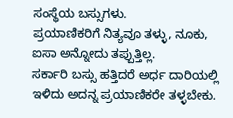ಸಂಸ್ಥೆಯ ಬಸ್ಸುಗಳು.
ಪ್ರಯಾಣಿಕರಿಗೆ ನಿತ್ಯವೂ ತಳ್ಳು, ನೂಕು, ಐಸಾ ಅನ್ನೋದು ತಪ್ಪುತ್ತಿಲ್ಲ.
ಸರ್ಕಾರಿ ಬಸ್ಸು ಹತ್ತಿದರೆ ಅರ್ಧ ದಾರಿಯಲ್ಲಿ ಇಳಿದು ಅದನ್ನ ಪ್ರಯಾಣಿಕರೇ ತಳ್ಳಬೇಕು.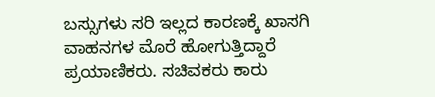ಬಸ್ಸುಗಳು ಸರಿ ಇಲ್ಲದ ಕಾರಣಕ್ಕೆ ಖಾಸಗಿ ವಾಹನಗಳ ಮೊರೆ ಹೋಗುತ್ತಿದ್ದಾರೆ ಪ್ರಯಾಣಿಕರು. ಸಚಿವಕರು ಕಾರು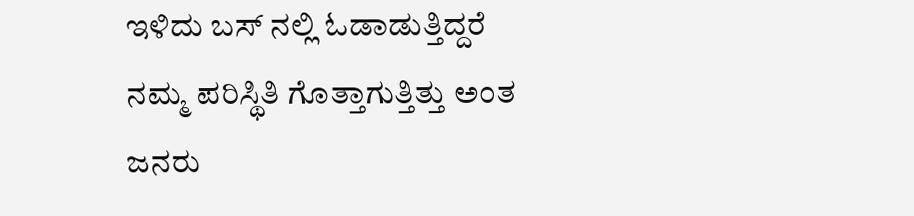ಇಳಿದು ಬಸ್ ನಲ್ಲಿ ಓಡಾಡುತ್ತಿದ್ದರೆ ನಮ್ಮ ಪರಿಸ್ಥಿತಿ ಗೊತ್ತಾಗುತ್ತಿತ್ತು ಅಂತ ಜನರು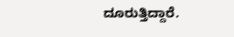ದೂರುತ್ತಿದ್ದಾರೆ.